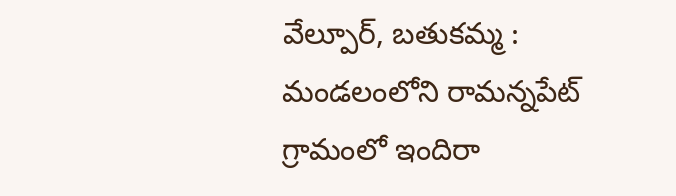వేల్పూర్, బతుకమ్మ : మండలంలోని రామన్నపేట్ గ్రామంలో ఇందిరా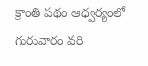క్రాంతి పథం ఆధ్వర్యంలో గురువారం వరి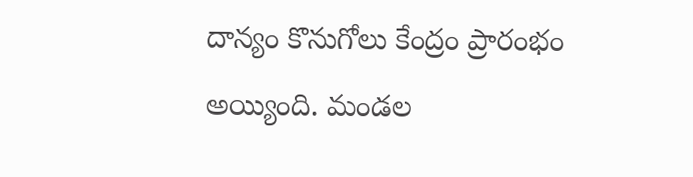దాన్యం కొనుగోలు కేంద్రం ప్రారంభం అయ్యింది. మండల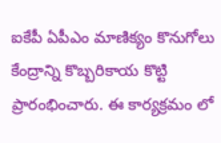ఐకేపీ ఏపీఎం మాణిక్యం కొనుగోలు కేంద్రాన్ని కొబ్బరికాయ కొట్టి ప్రారంభించారు. ఈ కార్యక్రమం లో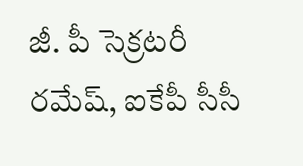జీ. పీ సెక్రటరీ రమేష్, ఐకేపీ సీసీ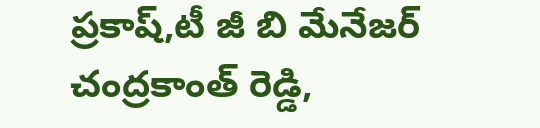ప్రకాష్,టీ జీ బి మేనేజర్ చంద్రకాంత్ రెడ్డి,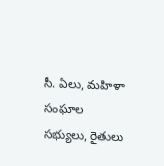సీ. ఏలు, మహిళా సంఘాల సభ్యులు, రైతులు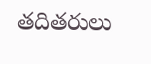తదితరులు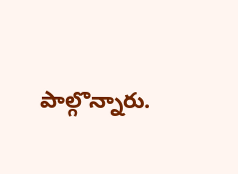పాల్గొన్నారు.